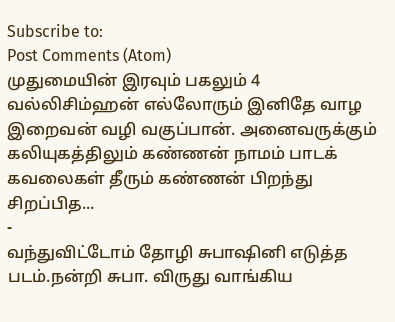Subscribe to:
Post Comments (Atom)
முதுமையின் இரவும் பகலும் 4
வல்லிசிம்ஹன் எல்லோரும் இனிதே வாழ இறைவன் வழி வகுப்பான். அனைவருக்கும் கலியுகத்திலும் கண்ணன் நாமம் பாடக் கவலைகள் தீரும் கண்ணன் பிறந்து சிறப்பித...
-
வந்துவிட்டோம் தோழி சுபாஷினி எடுத்த படம்.நன்றி சுபா. விருது வாங்கிய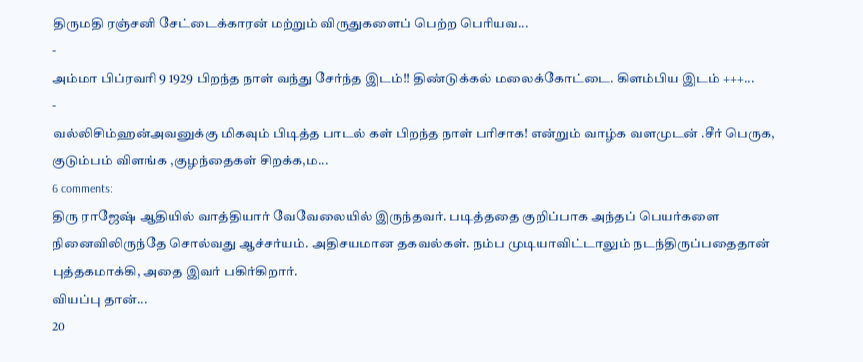திருமதி ரஞ்சனி சேட்டைக்காரன் மற்றும் விருதுகளைப் பெற்ற பெரியவ...
-
அம்மா பிப்ரவரி 9 1929 பிறந்த நாள் வந்து சேர்ந்த இடம்!! திண்டுக்கல் மலைக்கோட்டை. கிளம்பிய இடம் +++...
-
வல்லிசிம்ஹன்அவனுக்கு மிகவும் பிடித்த பாடல் கள் பிறந்த நாள் பரிசாக! என்றும் வாழ்க வளமுடன் .சீர் பெருக, குடும்பம் விளங்க ,குழந்தைகள் சிறக்க,ம...
6 comments:
திரு ராஜேஷ் ஆதியில் வாத்தியார் வேவேலையில் இருந்தவர். படித்ததை குறிப்பாக அந்தப் பெயர்களை நினைவிலிருந்தே சொல்வது ஆச்சர்யம். அதிசயமான தகவல்கள். நம்ப முடியாவிட்டாலும் நடந்திருப்பதைதான் புத்தகமாக்கி, அதை இவர் பகிர்கிறார்.
வியப்பு தான்...
20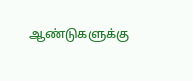ஆண்டுகளுக்கு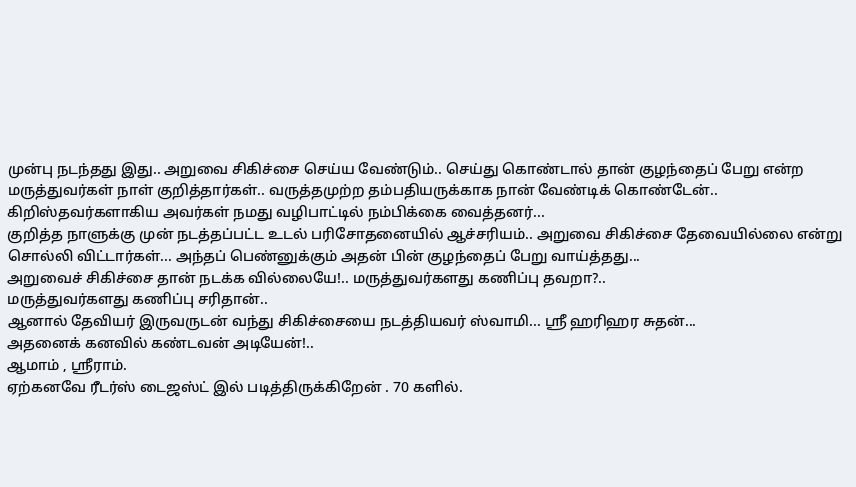முன்பு நடந்தது இது.. அறுவை சிகிச்சை செய்ய வேண்டும்.. செய்து கொண்டால் தான் குழந்தைப் பேறு என்ற மருத்துவர்கள் நாள் குறித்தார்கள்.. வருத்தமுற்ற தம்பதியருக்காக நான் வேண்டிக் கொண்டேன்.. கிறிஸ்தவர்களாகிய அவர்கள் நமது வழிபாட்டில் நம்பிக்கை வைத்தனர்...
குறித்த நாளுக்கு முன் நடத்தப்பட்ட உடல் பரிசோதனையில் ஆச்சரியம்.. அறுவை சிகிச்சை தேவையில்லை என்று சொல்லி விட்டார்கள்... அந்தப் பெண்னுக்கும் அதன் பின் குழந்தைப் பேறு வாய்த்தது...
அறுவைச் சிகிச்சை தான் நடக்க வில்லையே!.. மருத்துவர்களது கணிப்பு தவறா?..
மருத்துவர்களது கணிப்பு சரிதான்..
ஆனால் தேவியர் இருவருடன் வந்து சிகிச்சையை நடத்தியவர் ஸ்வாமி... ஸ்ரீ ஹரிஹர சுதன்...
அதனைக் கனவில் கண்டவன் அடியேன்!..
ஆமாம் , ஶ்ரீராம்.
ஏற்கனவே ரீடர்ஸ் டைஜஸ்ட் இல் படித்திருக்கிறேன் . 70 களில்.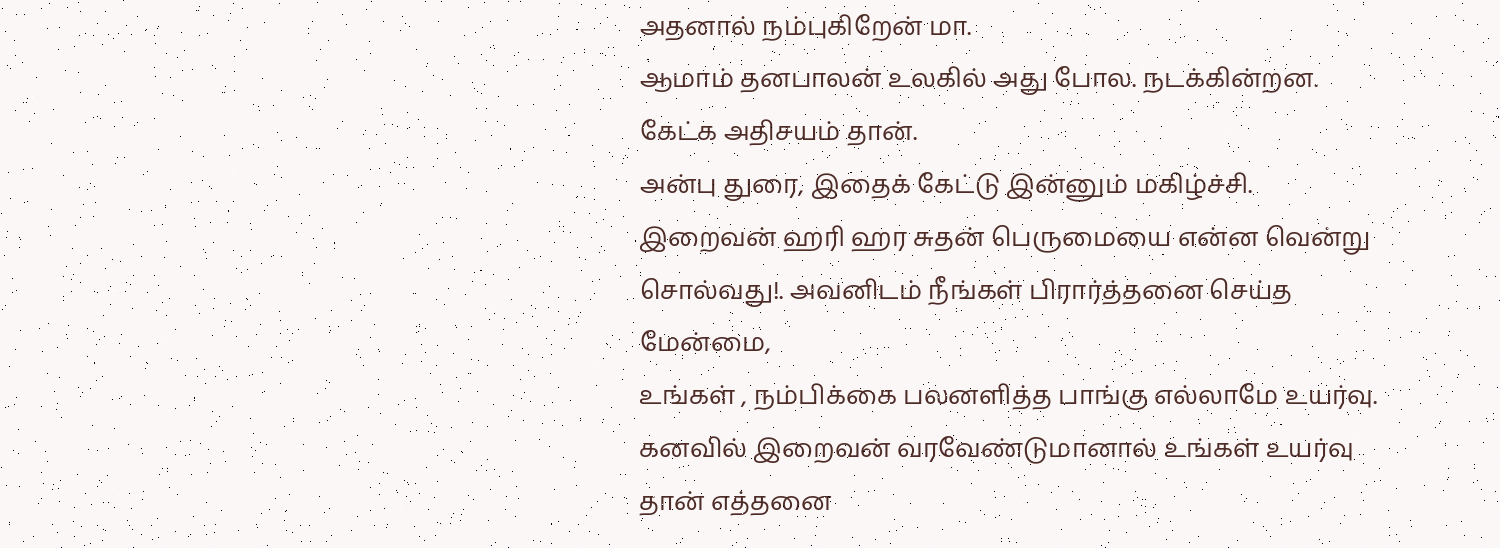அதனால் நம்புகிறேன் மா.
ஆமாம் தனபாலன் உலகில் அது போல. நடக்கின்றன. கேட்க அதிசயம் தான்.
அன்பு துரை, இதைக் கேட்டு இன்னும் மகிழ்ச்சி.
இறைவன் ஹரி ஹர சுதன் பெருமையை என்ன வென்று சொல்வது!. அவனிடம் நீங்கள் பிரார்த்தனை செய்த மேன்மை,
உங்கள் , நம்பிக்கை பலனளித்த பாங்கு எல்லாமே உயர்வு.
கனவில் இறைவன் வரவேண்டுமானால் உங்கள் உயர்வு தான் எத்தனை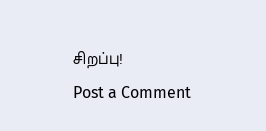சிறப்பு!
Post a Comment